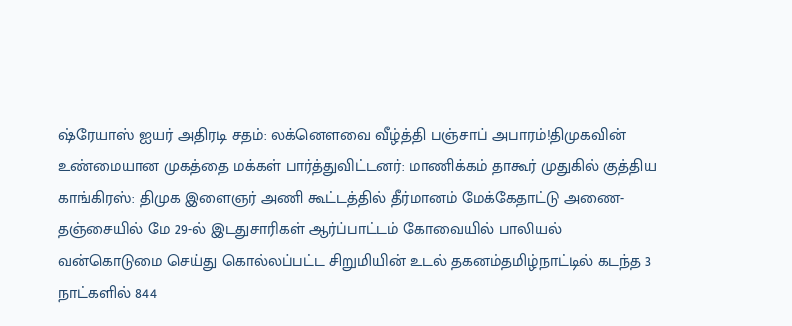ஷ்ரேயாஸ் ஐயர் அதிரடி சதம்: லக்னௌவை வீழ்த்தி பஞ்சாப் அபாரம்!திமுகவின் உண்மையான முகத்தை மக்கள் பார்த்துவிட்டனர்: மாணிக்கம் தாகூர் முதுகில் குத்திய காங்கிரஸ்: திமுக இளைஞர் அணி கூட்டத்தில் தீர்மானம் மேக்கேதாட்டு அணை- தஞ்சையில் மே 29-ல் இடதுசாரிகள் ஆர்ப்பாட்டம் கோவையில் பாலியல் வன்கொடுமை செய்து கொல்லப்பட்ட சிறுமியின் உடல் தகனம்தமிழ்நாட்டில் கடந்த 3 நாட்களில் 844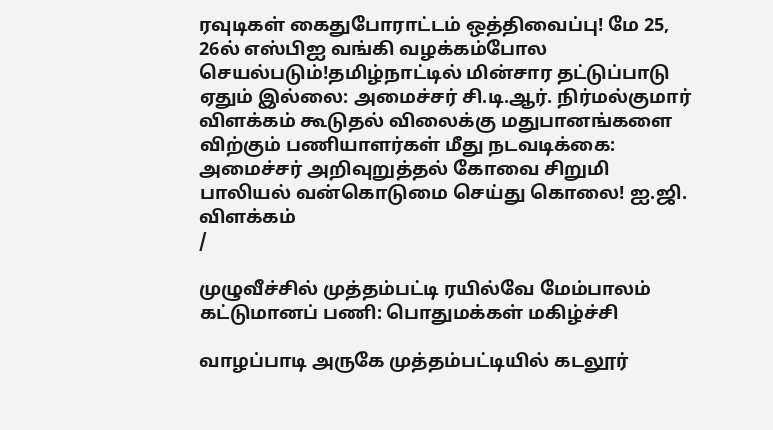ரவுடிகள் கைதுபோராட்டம் ஒத்திவைப்பு! மே 25, 26ல் எஸ்பிஐ வங்கி வழக்கம்போல செயல்படும்!தமிழ்நாட்டில் மின்சார தட்டுப்பாடு ஏதும் இல்லை: அமைச்சர் சி.டி.ஆர். நிர்மல்குமார் விளக்கம் கூடுதல் விலைக்கு மதுபானங்களை விற்கும் பணியாளர்கள் மீது நடவடிக்கை: அமைச்சர் அறிவுறுத்தல் கோவை சிறுமி பாலியல் வன்கொடுமை செய்து கொலை! ஐ.ஜி. விளக்கம்
/

முழுவீச்சில் முத்தம்பட்டி ரயில்வே மேம்பாலம் கட்டுமானப் பணி: பொதுமக்கள் மகிழ்ச்சி

வாழப்பாடி அருகே முத்தம்பட்டியில் கடலூர்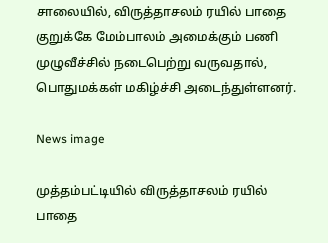சாலையில், விருத்தாசலம் ரயில் பாதை குறுக்கே மேம்பாலம் அமைக்கும் பணி முழுவீச்சில் நடைபெற்று வருவதால், பொதுமக்கள் மகிழ்ச்சி அடைந்துள்ளனர்.

News image

முத்தம்பட்டியில் விருத்தாசலம் ரயில் பாதை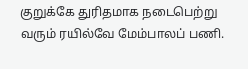குறுக்கே துரிதமாக நடைபெற்று வரும் ரயில்வே மேம்பாலப் பணி.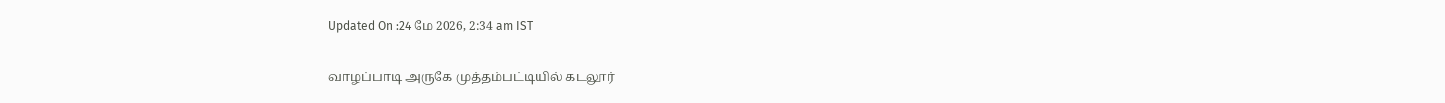Updated On :24 மே 2026, 2:34 am IST

வாழப்பாடி அருகே முத்தம்பட்டியில் கடலூர்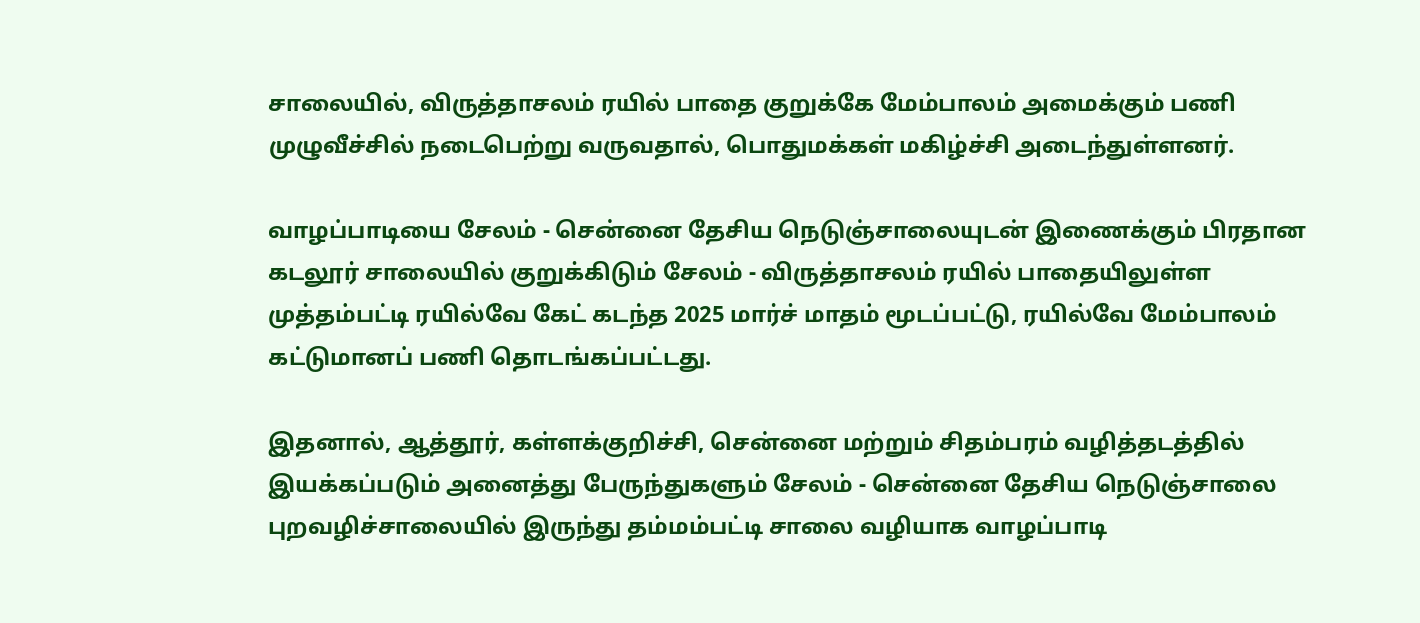சாலையில், விருத்தாசலம் ரயில் பாதை குறுக்கே மேம்பாலம் அமைக்கும் பணி முழுவீச்சில் நடைபெற்று வருவதால், பொதுமக்கள் மகிழ்ச்சி அடைந்துள்ளனர்.

வாழப்பாடியை சேலம் - சென்னை தேசிய நெடுஞ்சாலையுடன் இணைக்கும் பிரதான கடலூர் சாலையில் குறுக்கிடும் சேலம் - விருத்தாசலம் ரயில் பாதையிலுள்ள முத்தம்பட்டி ரயில்வே கேட் கடந்த 2025 மார்ச் மாதம் மூடப்பட்டு, ரயில்வே மேம்பாலம் கட்டுமானப் பணி தொடங்கப்பட்டது.

இதனால், ஆத்தூர், கள்ளக்குறிச்சி, சென்னை மற்றும் சிதம்பரம் வழித்தடத்தில் இயக்கப்படும் அனைத்து பேருந்துகளும் சேலம் - சென்னை தேசிய நெடுஞ்சாலை புறவழிச்சாலையில் இருந்து தம்மம்பட்டி சாலை வழியாக வாழப்பாடி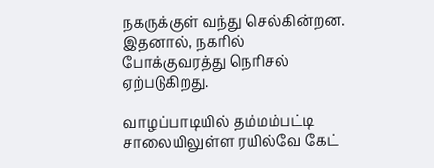நகருக்குள் வந்து செல்கின்றன. இதனால், நகரில் போக்குவரத்து நெரிசல் ஏற்படுகிறது.

வாழப்பாடியில் தம்மம்பட்டி சாலையிலுள்ள ரயில்வே கேட்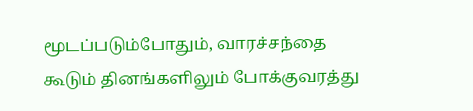மூடப்படும்போதும், வாரச்சந்தை கூடும் தினங்களிலும் போக்குவரத்து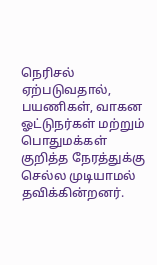நெரிசல் ஏற்படுவதால், பயணிகள், வாகன ஓட்டுநர்கள் மற்றும் பொதுமக்கள் குறித்த நேரத்துக்கு செல்ல முடியாமல் தவிக்கின்றனர்.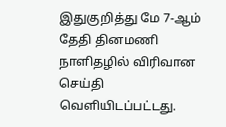இதுகுறித்து மே 7-ஆம் தேதி தினமணி நாளிதழில் விரிவான செய்தி வெளியிடப்பட்டது.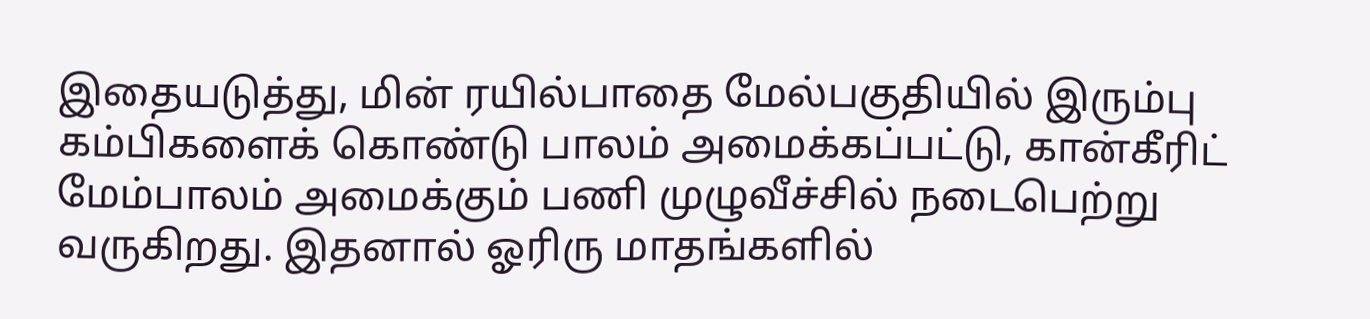இதையடுத்து, மின் ரயில்பாதை மேல்பகுதியில் இரும்பு கம்பிகளைக் கொண்டு பாலம் அமைக்கப்பட்டு, கான்கீரிட் மேம்பாலம் அமைக்கும் பணி முழுவீச்சில் நடைபெற்று வருகிறது. இதனால் ஓரிரு மாதங்களில்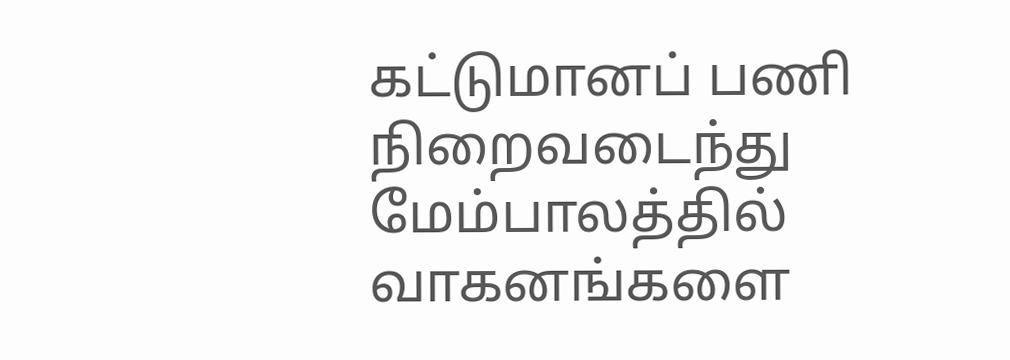கட்டுமானப் பணி நிறைவடைந்து மேம்பாலத்தில் வாகனங்களை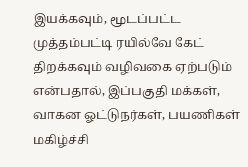இயக்கவும், மூடப்பட்ட முத்தம்பட்டி ரயில்வே கேட் திறக்கவும் வழிவகை ஏற்படும் என்பதால், இப்பகுதி மக்கள், வாகன ஓட்டுநர்கள், பயணிகள் மகிழ்ச்சி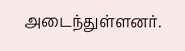அடைந்துள்ளனர்.